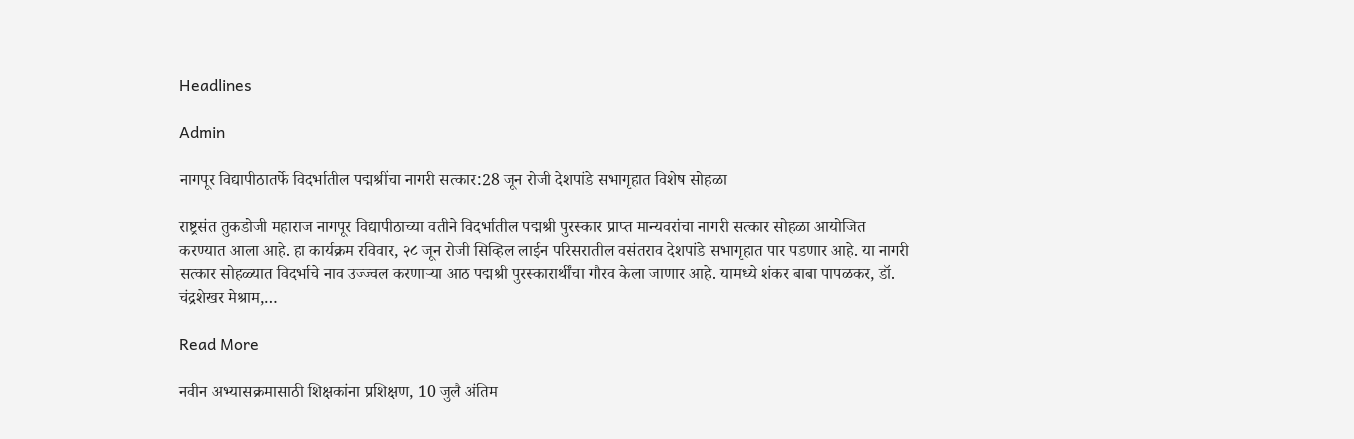Headlines

Admin

नागपूर विद्यापीठातर्फे विदर्भातील पद्मश्रींचा नागरी सत्कार:28 जून रोजी देशपांडे सभागृहात विशेष सोहळा

राष्ट्रसंत तुकडोजी महाराज नागपूर विद्यापीठाच्या वतीने विदर्भातील पद्मश्री पुरस्कार प्राप्त मान्यवरांचा नागरी सत्कार सोहळा आयोजित करण्यात आला आहे. हा कार्यक्रम रविवार, २८ जून रोजी सिव्हिल लाईन परिसरातील वसंतराव देशपांडे सभागृहात पार पडणार आहे. या नागरी सत्कार सोहळ्यात विदर्भाचे नाव उज्ज्वल करणाऱ्या आठ पद्मश्री पुरस्कारार्थींचा गौरव केला जाणार आहे. यामध्ये शंकर बाबा पापळकर, डॉ. चंद्रशेखर मेश्राम,…

Read More

नवीन अभ्यासक्रमासाठी शिक्षकांना प्रशिक्षण, 10 जुलै अंतिम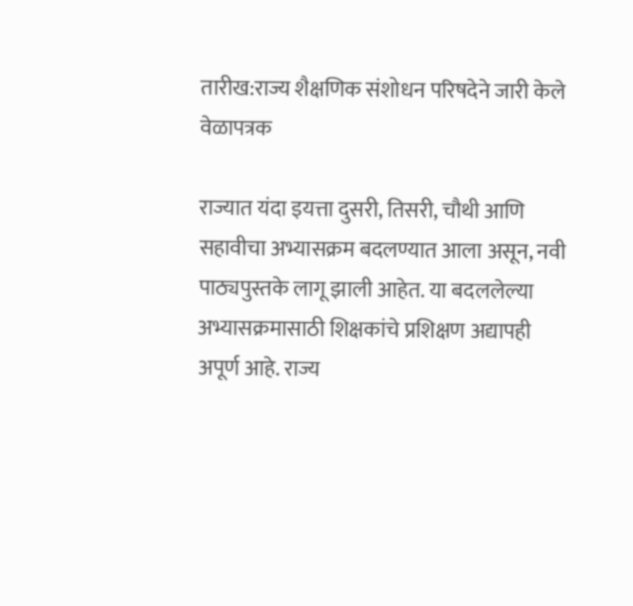तारीख:राज्य शैक्षणिक संशोधन परिषदेने जारी केले वेळापत्रक

राज्यात यंदा इयत्ता दुसरी, तिसरी, चौथी आणि सहावीचा अभ्यासक्रम बदलण्यात आला असून, नवी पाठ्यपुस्तके लागू झाली आहेत. या बदललेल्या अभ्यासक्रमासाठी शिक्षकांचे प्रशिक्षण अद्यापही अपूर्ण आहे. राज्य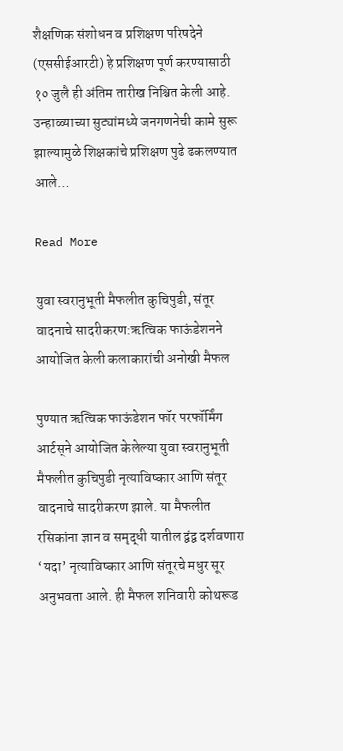शैक्षणिक संशोधन व प्रशिक्षण परिषदेने (एससीईआरटी) हे प्रशिक्षण पूर्ण करण्यासाठी १० जुलै ही अंतिम तारीख निश्चित केली आहे. उन्हाळ्याच्या सुट्यांमध्ये जनगणनेची कामे सुरू झाल्यामुळे शिक्षकांचे प्रशिक्षण पुढे ढकलण्यात आले…

Read More

युवा स्वरानुभूती मैफलीत कुचिपुडी, संतूर वादनाचे सादरीकरण:ऋत्विक फाऊंडेशनने आयोजित केली कलाकारांची अनोखी मैफल

पुण्यात ऋत्विक फाऊंडेशन फॉर परफॉर्मिंग आर्टस्‌ने आयोजित केलेल्या युवा स्वरानुभूती मैफलीत कुचिपुडी नृत्याविष्कार आणि संतूर वादनाचे सादरीकरण झाले. या मैफलीत रसिकांना ज्ञान व समृद्धी यातील द्वंद्व दर्शवणारा ‘यदा’ नृत्याविष्कार आणि संतूरचे मधुर सूर अनुभवता आले. ही मैफल शनिवारी कोथरूड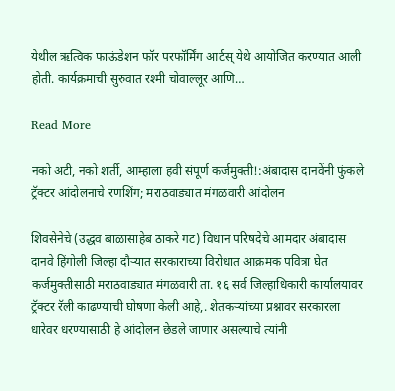येथील ऋत्विक फाऊंडेशन फॉर परफॉर्मिंग आर्टस्‌ येथे आयोजित करण्यात आली होती. कार्यक्रमाची सुरुवात रश्मी चोवाल्लूर आणि…

Read More

नको अटी, नको शर्ती, आम्हाला हवी संपूर्ण कर्जमुक्ती!:अंबादास दानवेंनी फुंकले ट्रॅक्टर आंदोलनाचे रणशिंग; मराठवाड्यात मंगळवारी आंदोलन

शिवसेनेचे (उद्धव बाळासाहेब ठाकरे गट) विधान परिषदेचे आमदार अंबादास दानवे हिंगोली जिल्हा दौऱ्यात सरकाराच्या विरोधात आक्रमक पवित्रा घेत कर्जमुक्तीसाठी मराठवाड्यात मंगळवारी ता. १६ सर्व जिल्हाधिकारी कार्यालयावर ट्रॅक्टर रॅली काढण्याची घोषणा केली आहे,. शेतकऱ्यांच्या प्रश्नावर सरकारला धारेवर धरण्यासाठी हे आंदोलन छेडले जाणार असल्याचे त्यांनी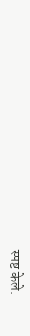स्पष्ट केले.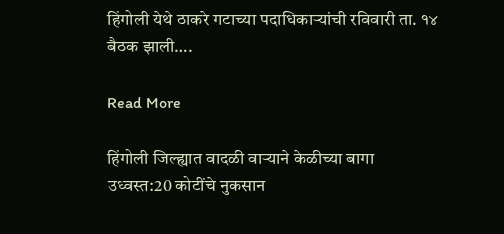हिंगोली येथे ठाकरे गटाच्या पदाधिकाऱ्यांची रविवारी ता. १४ बैठक झाली….

Read More

हिंगोली जिल्ह्यात वादळी वाऱ्याने केळीच्या बागा उध्वस्त:20 कोटींचे नुकसान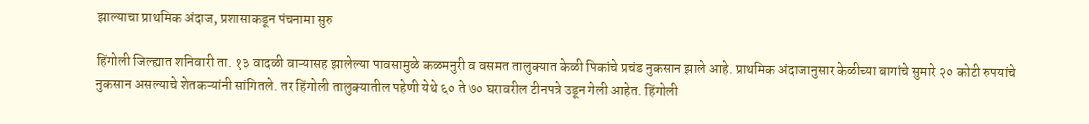झाल्याचा प्राथमिक अंदाज, प्रशासाकडून पंचनामा सुरु

हिंगोली जिल्ह्यात शनिवारी ता. १३ वादळी वाऱ्यासह झालेल्या पावसामुळे कळमनुरी व वसमत तालुक्यात केळी पिकांचे प्रचंड नुकसान झाले आहे. प्राथमिक अंदाजानुसार केळीच्या बागांचे सुमारे २० कोटी रुपयांचे नुकसान असल्याचे शेतकऱ्यांनी सांगितले. तर हिंगोली तालुक्यातील पहेणी येथे ६० ते ७० घरावरील टीनपत्रे उडून गेली आहेत. हिंगोली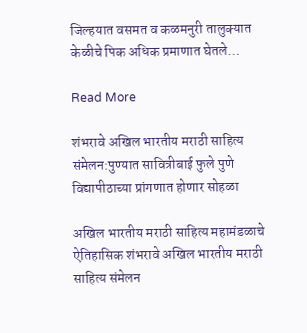जिल्हयात वसमत व कळमनुरी तालुक्यात केळीचे पिक अधिक प्रमाणात घेतले…

Read More

शंभरावे अखिल भारतीय मराठी साहित्य संमेलन:पुण्यात सावित्रीबाई फुले पुणे विद्यापीठाच्या प्रांगणात होणार सोहळा

अखिल भारतीय मराठी साहित्य महामंडळाचे ऐतिहासिक शंभरावे अखिल भारतीय मराठी साहित्य संमेलन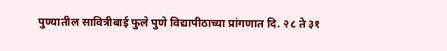पुण्यातील सावित्रीबाई फुले पुणे विद्यापीठाच्या प्रांगणात दि. २८ ते ३१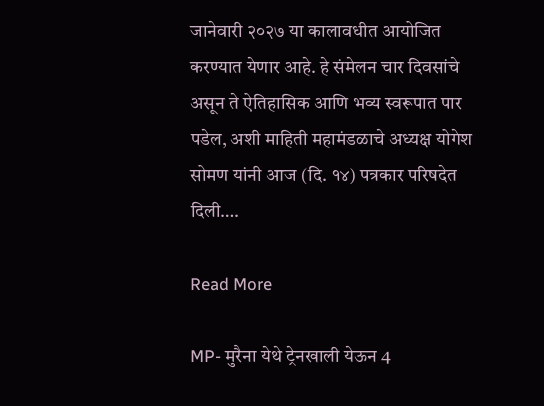जानेवारी २०२७ या कालावधीत आयोजित करण्यात येणार आहे. हे संमेलन चार दिवसांचे असून ते ऐतिहासिक आणि भव्य स्वरूपात पार पडेल, अशी माहिती महामंडळाचे अध्यक्ष योगेश सोमण यांनी आज (दि. १४) पत्रकार परिषदेत दिली….

Read More

MP- मुरैना येथे ट्रेनखाली येऊन 4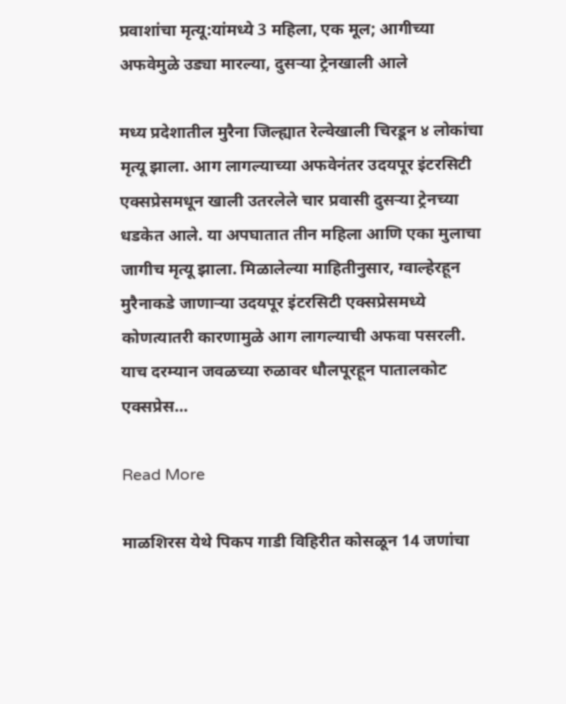प्रवाशांचा मृत्यू:यांमध्ये 3 महिला, एक मूल; आगीच्या अफवेमुळे उड्या मारल्या, दुसऱ्या ट्रेनखाली आले

मध्य प्रदेशातील मुरैना जिल्ह्यात रेल्वेखाली चिरडून ४ लोकांचा मृत्यू झाला. आग लागल्याच्या अफवेनंतर उदयपूर इंटरसिटी एक्सप्रेसमधून खाली उतरलेले चार प्रवासी दुसऱ्या ट्रेनच्या धडकेत आले. या अपघातात तीन महिला आणि एका मुलाचा जागीच मृत्यू झाला. मिळालेल्या माहितीनुसार, ग्वाल्हेरहून मुरैनाकडे जाणाऱ्या उदयपूर इंटरसिटी एक्सप्रेसमध्ये कोणत्यातरी कारणामुळे आग लागल्याची अफवा पसरली. याच दरम्यान जवळच्या रुळावर धौलपूरहून पातालकोट एक्सप्रेस…

Read More

माळशिरस येथे पिकप गाडी विहिरीत कोसळून 14 जणांचा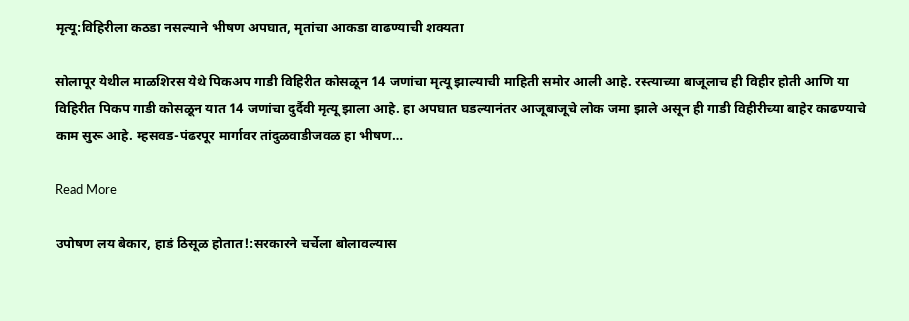मृत्यू:विहिरीला कठडा नसल्याने भीषण अपघात, मृतांचा आकडा वाढण्याची शक्यता

सोलापूर येथील माळशिरस येथे पिकअप गाडी विहिरीत कोसळून 14 जणांचा मृत्यू झाल्याची माहिती समोर आली आहे. रस्त्याच्या बाजूलाच ही विहीर होती आणि या विहिरीत पिकप गाडी कोसळून यात 14 जणांचा दुर्दैवी मृत्यू झाला आहे. हा अपघात घडल्यानंतर आजूबाजूचे लोक जमा झाले असून ही गाडी विहीरीच्या बाहेर काढण्याचे काम सुरू आहे. म्हसवड-पंढरपूर मार्गावर तांदुळवाडीजवळ हा भीषण…

Read More

उपोषण लय बेकार, हाडं ठिसूळ होतात!:सरकारने चर्चेला बोलावल्यास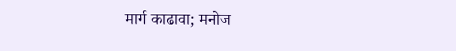मार्ग काढावा; मनोज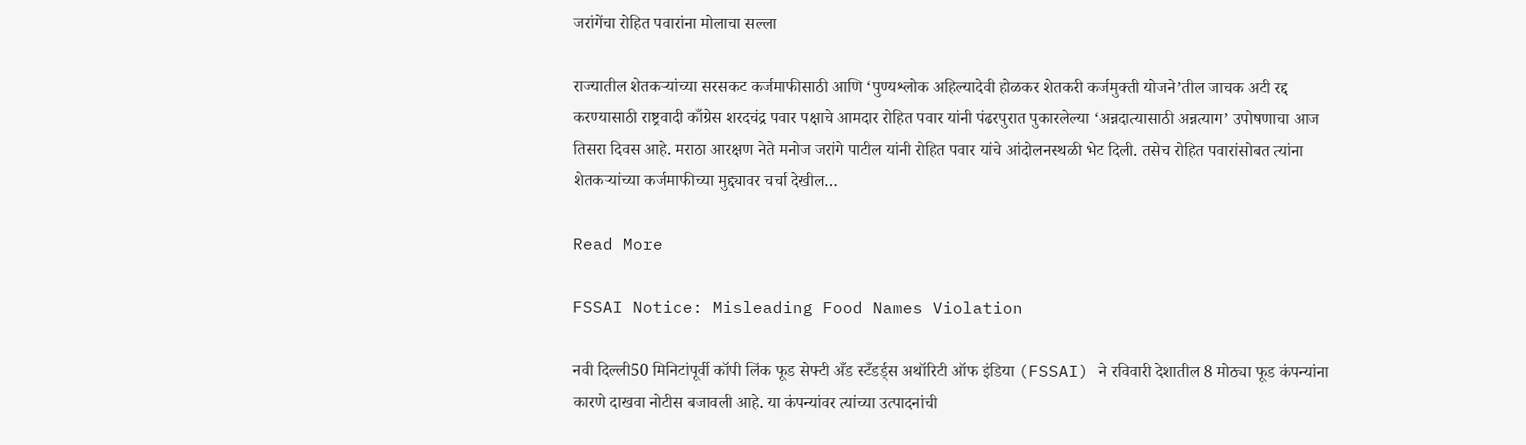जरांगेंचा रोहित पवारांना मोलाचा सल्ला

राज्यातील शेतकऱ्यांच्या सरसकट कर्जमाफीसाठी आणि ‘पुण्यश्लोक अहिल्यादेवी होळकर शेतकरी कर्जमुक्ती योजने’तील जाचक अटी रद्द करण्यासाठी राष्ट्रवादी काँग्रेस शरदचंद्र पवार पक्षाचे आमदार रोहित पवार यांनी पंढरपुरात पुकारलेल्या ‘अन्नदात्यासाठी अन्नत्याग’ उपोषणाचा आज तिसरा दिवस आहे. मराठा आरक्षण नेते मनोज जरांगे पाटील यांनी रोहित पवार यांचे आंदोलनस्थळी भेट दिली. तसेच रोहित पवारांसोबत त्यांना शेतकऱ्यांच्या कर्जमाफीच्या मुद्द्यावर चर्चा देखील…

Read More

FSSAI Notice: Misleading Food Names Violation

नवी दिल्ली50 मिनिटांपूर्वी कॉपी लिंक फूड सेफ्टी अँड स्टँडर्ड्स अथॉरिटी ऑफ इंडिया (FSSAI) ने रविवारी देशातील 8 मोठ्या फूड कंपन्यांना कारणे दाखवा नोटीस बजावली आहे. या कंपन्यांवर त्यांच्या उत्पादनांची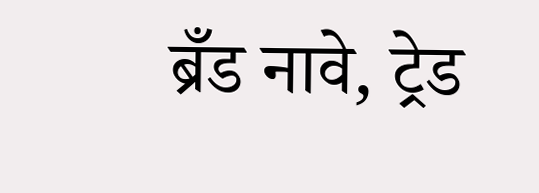ब्रँड नावे, ट्रेड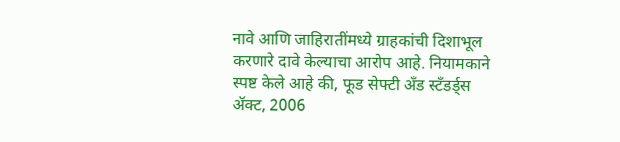नावे आणि जाहिरातींमध्ये ग्राहकांची दिशाभूल करणारे दावे केल्याचा आरोप आहे. नियामकाने स्पष्ट केले आहे की, फूड सेफ्टी अँड स्टँडर्ड्स ॲक्ट, 2006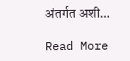अंतर्गत अशी…

Read More